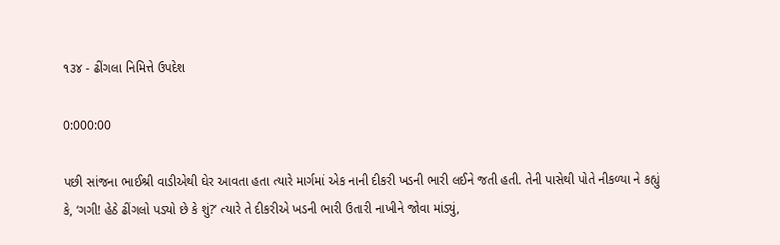૧૩૪ - ઢીંગલા નિમિત્તે ઉપદેશ

0:000:00

પછી સાંજના ભાઈશ્રી વાડીએથી ઘેર આવતા હતા ત્યારે માર્ગમાં એક નાની દીકરી ખડની ભારી લઈને જતી હતી. તેની પાસેથી પોતે નીકળ્યા ને કહ્યું કે, ‘ગગી! હેઠે ઢીંગલો પડ્યો છે કે શું?’ ત્યારે તે દીકરીએ ખડની ભારી ઉતારી નાખીને જોવા માંડ્યું,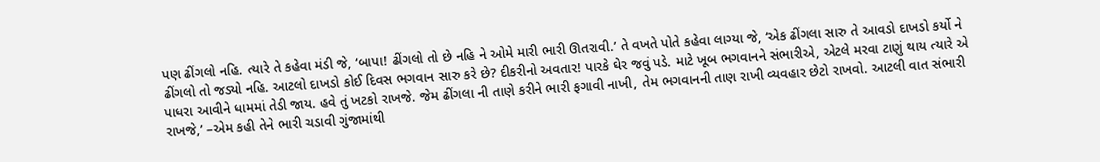પણ ઢીંગલો નહિ. ત્યારે તે કહેવા મંડી જે, ‘બાપા! ઢીંગલો તો છે નહિ ને ઓમે મારી ભારી ઊતરાવી.’ તે વખતે પોતે કહેવા લાગ્યા જે, ‘એક ઢીંગલા સારુ તે આવડો દાખડો કર્યો ને ઢીંગલો તો જડ્યો નહિ. આટલો દાખડો કોઈ દિવસ ભગવાન સારુ કરે છે? દીકરીનો અવતાર! પારકે ઘેર જવું પડે. માટે ખૂબ ભગવાનને સંભારીએ, એટલે મરવા ટાણું થાય ત્યારે એ પાધરા આવીને ધામમાં તેડી જાય. હવે તું ખટકો રાખજે. જેમ ઢીંગલા ની તાણે કરીને ભારી ફગાવી નાખી, તેમ ભગવાનની તાણ રાખી વ્યવહાર છેટો રાખવો. આટલી વાત સંભારી રાખજે,’ –એમ કહી તેને ભારી ચડાવી ગુંજામાંથી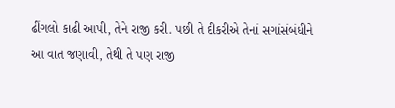ઢીંગલો કાઢી આપી, તેને રાજી કરી. પછી તે દીકરીએ તેનાં સગાંસંબંધીને આ વાત જણાવી, તેથી તે પણ રાજી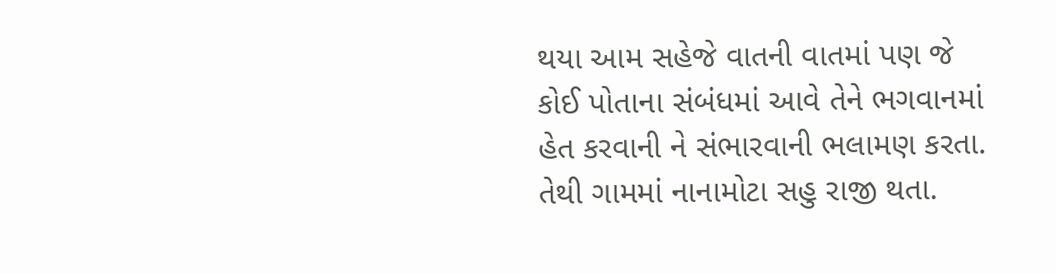થયા આમ સહેજે વાતની વાતમાં પણ જે કોઈ પોતાના સંબંધમાં આવે તેને ભગવાનમાં હેત કરવાની ને સંભારવાની ભલામણ કરતા. તેથી ગામમાં નાનામોટા સહુ રાજી થતા.